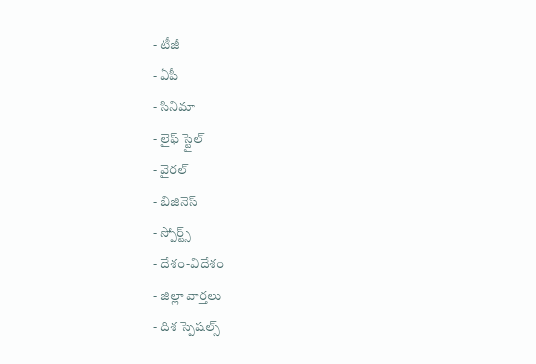- టీజీ
- ఏపీ
- సినిమా
- లైఫ్ స్టైల్
- వైరల్
- బిజినెస్
- స్పోర్ట్స్
- దేశం-విదేశం
- జిల్లా వార్తలు
- దిశ స్పెషల్స్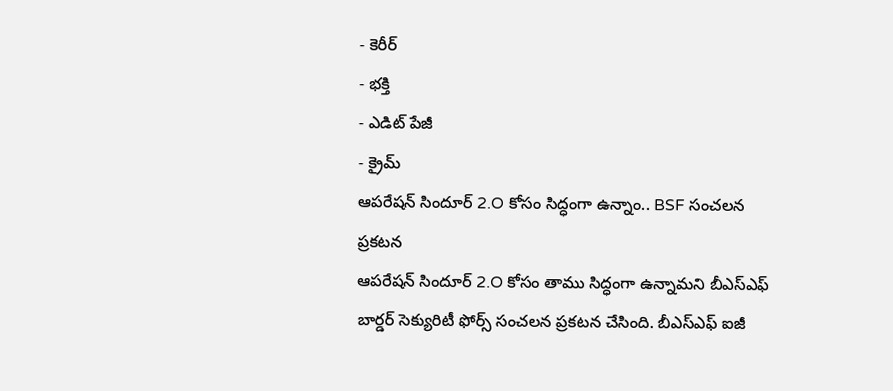- కెరీర్
- భక్తి
- ఎడిట్ పేజీ
- క్రైమ్
ఆపరేషన్ సిందూర్ 2.O కోసం సిద్ధంగా ఉన్నాం.. BSF సంచలన ప్రకటన
ఆపరేషన్ సిందూర్ 2.O కోసం తాము సిద్ధంగా ఉన్నామని బీఎస్ఎఫ్ బార్డర్ సెక్యురిటీ ఫోర్స్ సంచలన ప్రకటన చేసింది. బీఎస్ఎఫ్ ఐజీ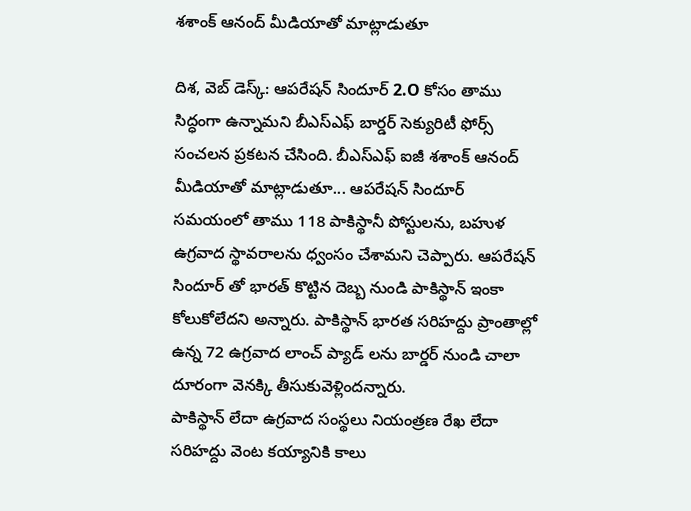శశాంక్ ఆనంద్ మీడియాతో మాట్లాడుతూ

దిశ, వెబ్ డెస్క్: ఆపరేషన్ సిందూర్ 2.O కోసం తాము సిద్ధంగా ఉన్నామని బీఎస్ఎఫ్ బార్డర్ సెక్యురిటీ ఫోర్స్ సంచలన ప్రకటన చేసింది. బీఎస్ఎఫ్ ఐజీ శశాంక్ ఆనంద్ మీడియాతో మాట్లాడుతూ... ఆపరేషన్ సిందూర్ సమయంలో తాము 118 పాకిస్థానీ పోస్టులను, బహుళ ఉగ్రవాద స్థావరాలను ధ్వంసం చేశామని చెప్పారు. ఆపరేషన్ సిందూర్ తో భారత్ కొట్టిన దెబ్బ నుండి పాకిస్థాన్ ఇంకా కోలుకోలేదని అన్నారు. పాకిస్థాన్ భారత సరిహద్దు ప్రాంతాల్లో ఉన్న 72 ఉగ్రవాద లాంచ్ ప్యాడ్ లను బార్డర్ నుండి చాలా దూరంగా వెనక్కి తీసుకువెళ్లిందన్నారు.
పాకిస్థాన్ లేదా ఉగ్రవాద సంస్థలు నియంత్రణ రేఖ లేదా సరిహద్దు వెంట కయ్యానికి కాలు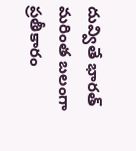దువ్వితే భారత్ మరింత బలంగా ప్రతీకారం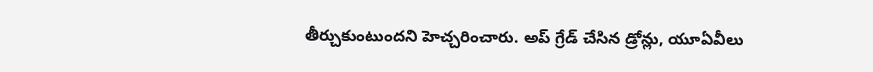తీర్చుకుంటుందని హెచ్చరించారు. అప్ గ్రేడ్ చేసిన డ్రోన్లు, యూఏవీలు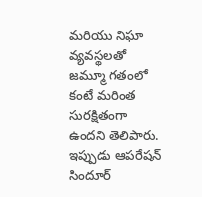మరియు నిఘా వ్యవస్థలతో జమ్మూ గతంలో కంటే మరింత సురక్షితంగా ఉందని తెలిపారు. ఇప్పుడు ఆపరేషన్ సిందూర్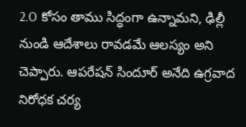2.O కోసం తాము సిద్ధంగా ఉన్నామని, ఢిల్లీ నుండి ఆదేశాలు రావడమే ఆలస్యం అని చెప్పారు. ఆపరేషన్ సిందూర్ అనేది ఉగ్రవాద నిరోధక చర్య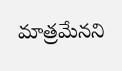మాత్రమేనని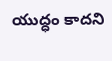యుద్ధం కాదని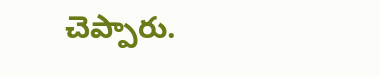చెప్పారు.